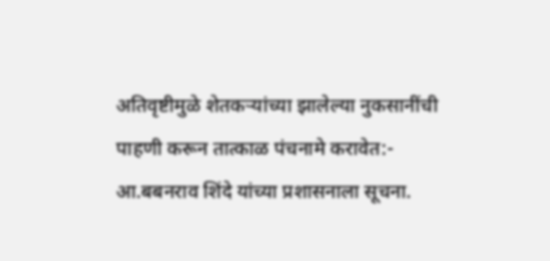अतिवृष्टीमुळे शेतकऱ्यांच्या झालेल्या नुकसानींची पाहणी करून तात्काळ पंचनामे करावेत:- आ.बबनराव शिंदे यांच्या प्रशासनाला सूचना.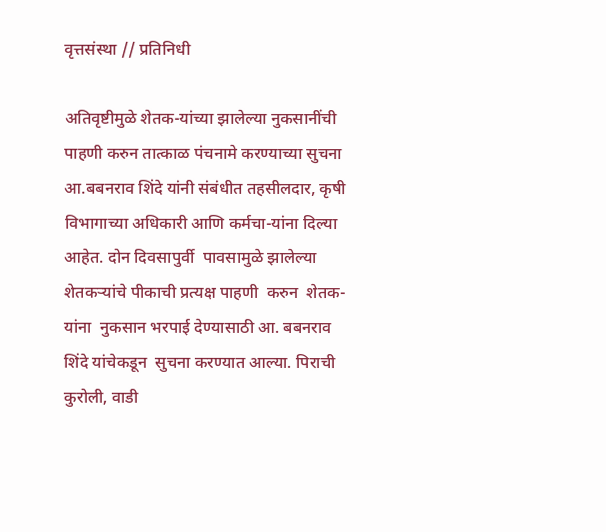वृत्तसंस्था // प्रतिनिधी

अतिवृष्टीमुळे शेतक-यांच्या झालेल्या नुकसानींची पाहणी करुन तात्काळ पंचनामे करण्याच्या सुचना आ.बबनराव शिंदे यांनी संबंधीत तहसीलदार, कृषी विभागाच्या अधिकारी आणि कर्मचा-यांना दिल्या आहेत. दोन दिवसापुर्वी  पावसामुळे झालेल्या  शेतकऱ्यांचे पीकाची प्रत्यक्ष पाहणी  करुन  शेतक-यांना  नुकसान भरपाई देण्यासाठी आ. बबनराव शिंदे यांचेकडून  सुचना करण्यात आल्या. पिराची कुरोली, वाडी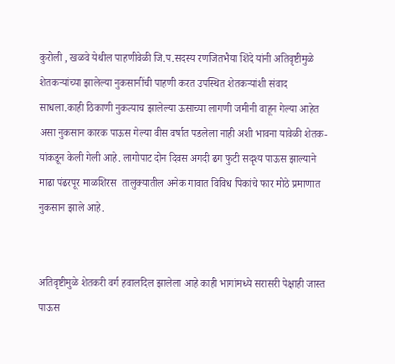कुरोली , खळवे येथील पाहणीवेळी जि.प.सदस्य रणजितभैया शिंदे यांनी अतिवृष्टीमुळे शेतकऱ्यांच्या झालेल्या नुकसानींची पाहणी करत उपस्थित शेतकऱ्यांशी संवाद साधला.काही ठिकाणी नुकत्याच झालेल्या ऊसाच्या लागणी जमीनी वाहून गेल्या आहेत असा नुकसान कारक पाऊस गेल्या वीस वर्षात पडलेला नाही अशी भावना यावेळी शेतक-यांकडून केली गेली आहे. लागोपाट दोन दिवस अगदी ढग फुटी सदृश्य पाऊस झाल्याने माढा पंढरपूर माळशिरस  तालुक्यातील अनेक गावात विविध पिकांचे फार मोठे प्रमाणात नुकसान झाले आहे.


अतिवृष्टीमुळे शेतकरी वर्ग हवालदिल झालेला आहे काही भागांमध्ये सरासरी पेक्षाही जास्त पाऊस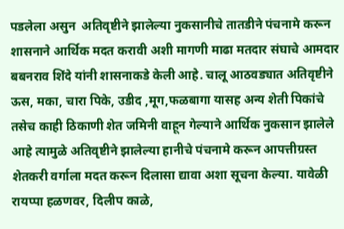पडलेला असुन  अतिवृष्टीने झालेल्या नुकसानीचे तातडीने पंचनामे करून शासनाने आर्थिक मदत करावी अशी मागणी माढा मतदार संघाचे आमदार बबनराव शिंदे यांनी शासनाकडे केली आहे. चालू आठवड्यात अतिवृष्टीने ऊस, मका, चारा पिके, उडीद ,मूग,फळबागा यासह अन्य शेती पिकांचे तसेच काही ठिकाणी शेत जमिनी वाहून गेल्याने आर्थिक नुकसान झालेले आहे त्यामुळे अतिवृष्टीने झालेल्या हानीचे पंचनामे करून आपत्तीग्रस्त शेतकरी वर्गाला मदत करून दिलासा द्यावा अशा सूचना केल्या. यावेळी रायप्पा हळणवर, दिलीप काळे,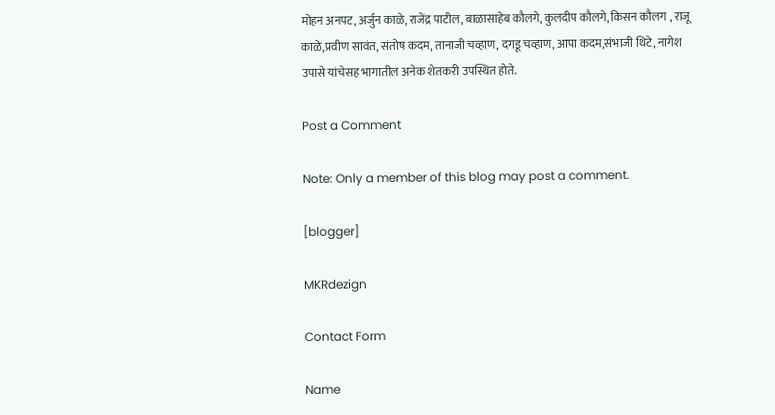मोहन अनपट, अर्जुन काळे, राजेंद्र पाटील, बाळासाहेब कौलगे, कुलदीप कौलगे, किसन कौलग , राजू काळे,प्रवीण सावंत, संतोष कदम, तानाजी चव्हाण, दगडू चव्हाण, आपा कदम,संभाजी थिटे, नागेश उपासे यांचेसह भागातील अनेक शेतकरी उपस्थित होते.

Post a Comment

Note: Only a member of this blog may post a comment.

[blogger]

MKRdezign

Contact Form

Name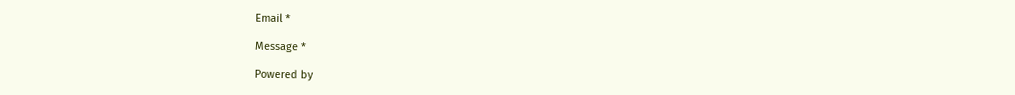Email *

Message *

Powered by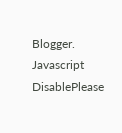Blogger.
Javascript DisablePlease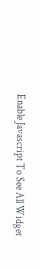Enable Javascript To See All Widget